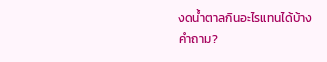งดน้ำตาลกินอะไรแทนได้บ้าง
คำถาม?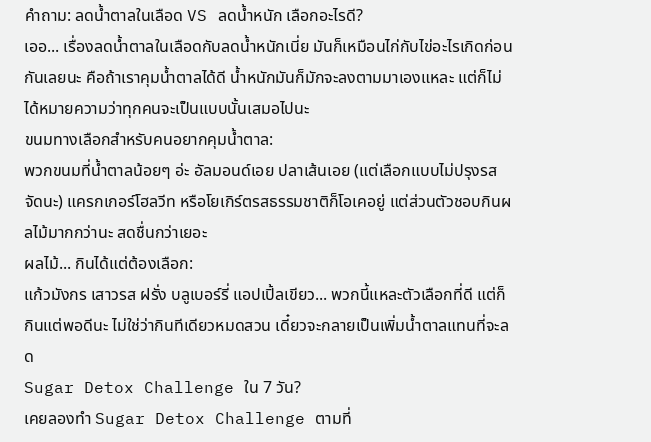คำถาม: ลดน้ำตาลในเลือด VS ลดน้ำหนัก เลือกอะไรดี?
เออ... เรื่องลดน้ำตาลในเลือดกับลดน้ำหนักเนี่ย มันก็เหมือนไก่กับไข่อะไรเกิดก่อนกันเลยนะ คือถ้าเราคุมน้ำตาลได้ดี น้ำหนักมันก็มักจะลงตามมาเองแหละ แต่ก็ไม่ได้หมายความว่าทุกคนจะเป็นแบบนั้นเสมอไปนะ
ขนมทางเลือกสำหรับคนอยากคุมน้ำตาล:
พวกขนมที่น้ำตาลน้อยๆ อ่ะ อัลมอนด์เอย ปลาเส้นเอย (แต่เลือกแบบไม่ปรุงรสจัดนะ) แครกเกอร์โฮลวีท หรือโยเกิร์ตรสธรรมชาติก็โอเคอยู่ แต่ส่วนตัวชอบกินผลไม้มากกว่านะ สดชื่นกว่าเยอะ
ผลไม้... กินได้แต่ต้องเลือก:
แก้วมังกร เสาวรส ฝรั่ง บลูเบอร์รี่ แอปเปิ้ลเขียว... พวกนี้แหละตัวเลือกที่ดี แต่ก็กินแต่พอดีนะ ไม่ใช่ว่ากินทีเดียวหมดสวน เดี๋ยวจะกลายเป็นเพิ่มน้ำตาลแทนที่จะลด
Sugar Detox Challenge ใน 7 วัน?
เคยลองทำ Sugar Detox Challenge ตามที่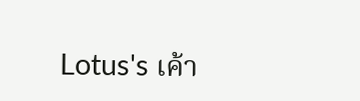Lotus's เค้า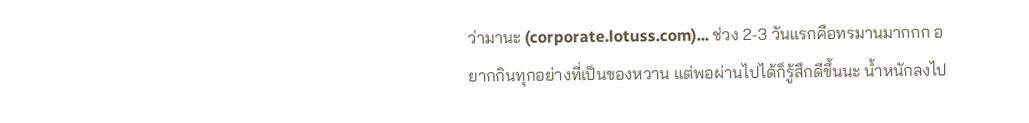ว่ามานะ (corporate.lotuss.com)... ช่วง 2-3 วันแรกคือทรมานมากกก อยากกินทุกอย่างที่เป็นของหวาน แต่พอผ่านไปได้ก็รู้สึกดีขึ้นนะ น้ำหนักลงไป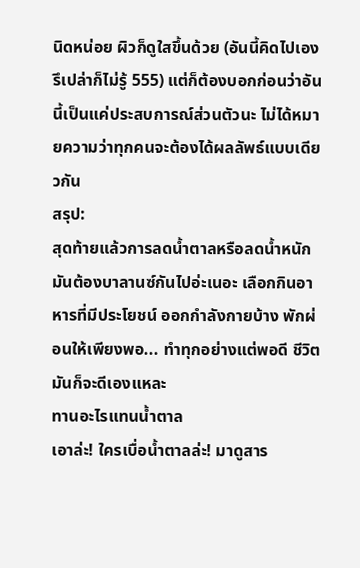นิดหน่อย ผิวก็ดูใสขึ้นด้วย (อันนี้คิดไปเองรึเปล่าก็ไม่รู้ 555) แต่ก็ต้องบอกก่อนว่าอันนี้เป็นแค่ประสบการณ์ส่วนตัวนะ ไม่ได้หมายความว่าทุกคนจะต้องได้ผลลัพธ์แบบเดียวกัน
สรุป:
สุดท้ายแล้วการลดน้ำตาลหรือลดน้ำหนัก มันต้องบาลานซ์กันไปอ่ะเนอะ เลือกกินอาหารที่มีประโยชน์ ออกกำลังกายบ้าง พักผ่อนให้เพียงพอ... ทำทุกอย่างแต่พอดี ชีวิตมันก็จะดีเองแหละ
ทานอะไรแทนน้ำตาล
เอาล่ะ! ใครเบื่อน้ำตาลล่ะ! มาดูสาร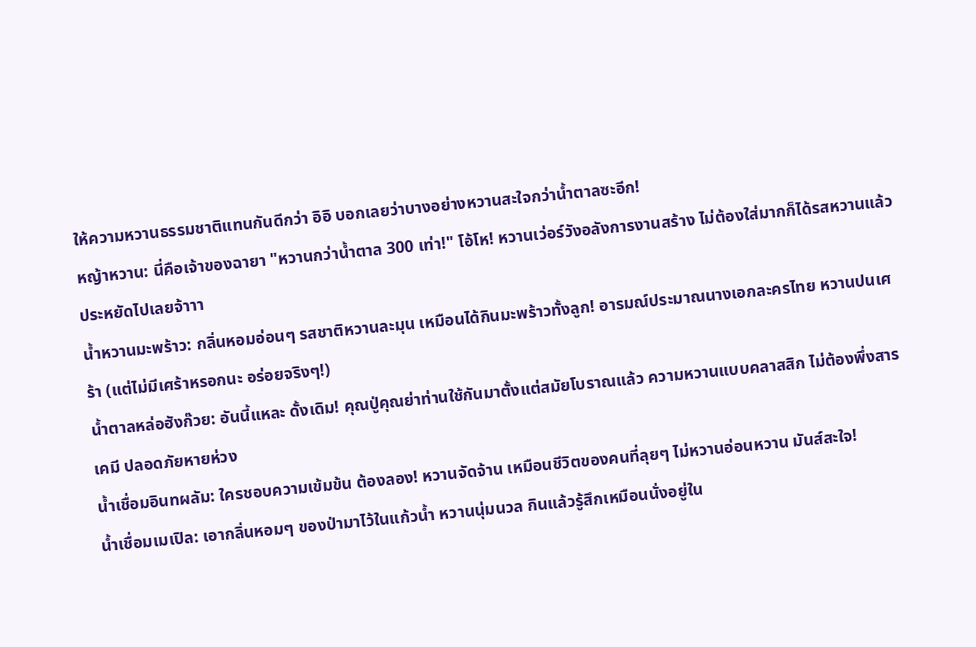ให้ความหวานธรรมชาติแทนกันดีกว่า อิอิ บอกเลยว่าบางอย่างหวานสะใจกว่าน้ำตาลซะอีก!
หญ้าหวาน: นี่คือเจ้าของฉายา "หวานกว่าน้ำตาล 300 เท่า!" โอ้โห! หวานเว่อร์วังอลังการงานสร้าง ไม่ต้องใส่มากก็ได้รสหวานแล้ว ประหยัดไปเลยจ้าาา
น้ำหวานมะพร้าว: กลิ่นหอมอ่อนๆ รสชาติหวานละมุน เหมือนได้กินมะพร้าวทั้งลูก! อารมณ์ประมาณนางเอกละครไทย หวานปนเศร้า (แต่ไม่มีเศร้าหรอกนะ อร่อยจริงๆ!)
น้ำตาลหล่อฮังก๊วย: อันนี้แหละ ดั้งเดิม! คุณปู่คุณย่าท่านใช้กันมาตั้งแต่สมัยโบราณแล้ว ความหวานแบบคลาสสิก ไม่ต้องพึ่งสารเคมี ปลอดภัยหายห่วง
น้ำเชื่อมอินทผลัม: ใครชอบความเข้มข้น ต้องลอง! หวานจัดจ้าน เหมือนชีวิตของคนที่ลุยๆ ไม่หวานอ่อนหวาน มันส์สะใจ!
น้ำเชื่อมเมเปิล: เอากลิ่นหอมๆ ของป่ามาไว้ในแก้วน้ำ หวานนุ่มนวล กินแล้วรู้สึกเหมือนนั่งอยู่ใน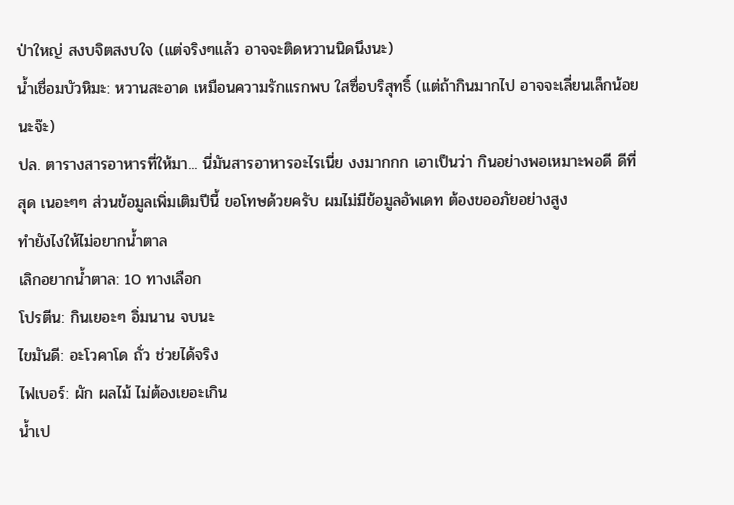ป่าใหญ่ สงบจิตสงบใจ (แต่จริงๆแล้ว อาจจะติดหวานนิดนึงนะ)
น้ำเชื่อมบัวหิมะ: หวานสะอาด เหมือนความรักแรกพบ ใสซื่อบริสุทธิ์ (แต่ถ้ากินมากไป อาจจะเลี่ยนเล็กน้อยนะจ๊ะ)
ปล. ตารางสารอาหารที่ให้มา... นี่มันสารอาหารอะไรเนี่ย งงมากกก เอาเป็นว่า กินอย่างพอเหมาะพอดี ดีที่สุด เนอะๆๆ ส่วนข้อมูลเพิ่มเติมปีนี้ ขอโทษด้วยครับ ผมไม่มีข้อมูลอัพเดท ต้องขออภัยอย่างสูง
ทำยังไงให้ไม่อยากน้ำตาล
เลิกอยากน้ำตาล: 10 ทางเลือก
โปรตีน: กินเยอะๆ อิ่มนาน จบนะ
ไขมันดี: อะโวคาโด ถั่ว ช่วยได้จริง
ไฟเบอร์: ผัก ผลไม้ ไม่ต้องเยอะเกิน
น้ำเป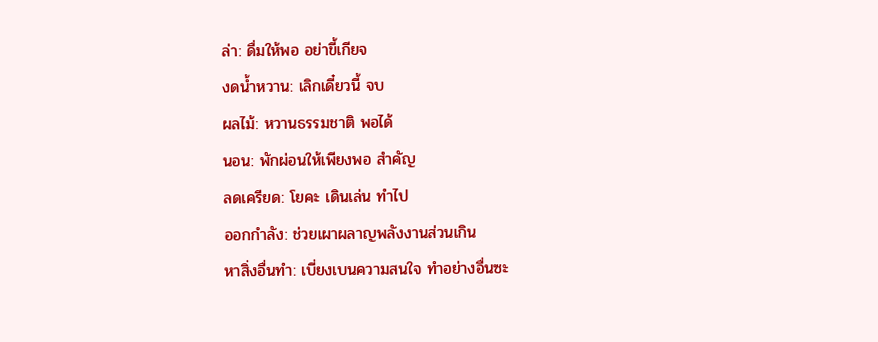ล่า: ดื่มให้พอ อย่าขี้เกียจ
งดน้ำหวาน: เลิกเดี๋ยวนี้ จบ
ผลไม้: หวานธรรมชาติ พอได้
นอน: พักผ่อนให้เพียงพอ สำคัญ
ลดเครียด: โยคะ เดินเล่น ทำไป
ออกกำลัง: ช่วยเผาผลาญพลังงานส่วนเกิน
หาสิ่งอื่นทำ: เบี่ยงเบนความสนใจ ทำอย่างอื่นซะ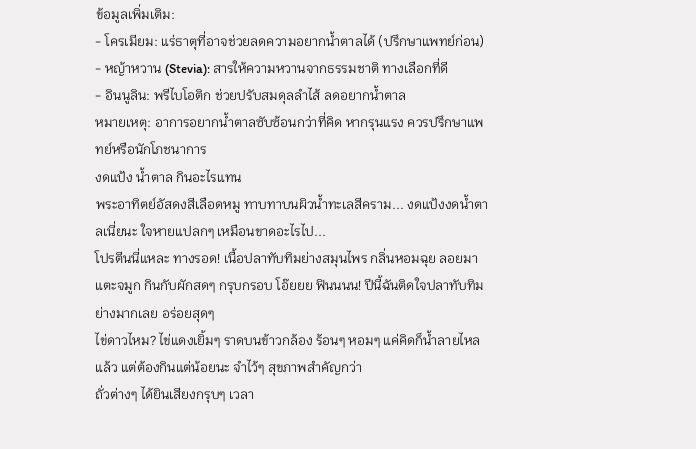ข้อมูลเพิ่มเติม:
- โครเมียม: แร่ธาตุที่อาจช่วยลดความอยากน้ำตาลได้ (ปรึกษาแพทย์ก่อน)
- หญ้าหวาน (Stevia): สารให้ความหวานจากธรรมชาติ ทางเลือกที่ดี
- อินนูลิน: พรีไบโอติก ช่วยปรับสมดุลลำไส้ ลดอยากน้ำตาล
หมายเหตุ: อาการอยากน้ำตาลซับซ้อนกว่าที่คิด หากรุนแรง ควรปรึกษาแพทย์หรือนักโภชนาการ
งดแป้ง น้ำตาล กินอะไรแทน
พระอาทิตย์อัสดงสีเลือดหมู ทาบทาบนผิวน้ำทะเลสีคราม... งดแป้งงดน้ำตาลเนี่ยนะ ใจหายแปลกๆ เหมือนขาดอะไรไป...
โปรตีนนี่แหละ ทางรอด! เนื้อปลาทับทิมย่างสมุนไพร กลิ่นหอมฉุย ลอยมาแตะจมูก กินกับผักสดๆ กรุบกรอบ โอ๊ยยย ฟินนนน! ปีนี้ฉันติดใจปลาทับทิมย่างมากเลย อร่อยสุดๆ
ไข่ดาวไหม? ไข่แดงเยิ้มๆ ราดบนข้าวกล้อง ร้อนๆ หอมๆ แค่คิดก็น้ำลายไหลแล้ว แต่ต้องกินแต่น้อยนะ จำไว้ๆ สุขภาพสำคัญกว่า
ถั่วต่างๆ ได้ยินเสียงกรุบๆ เวลา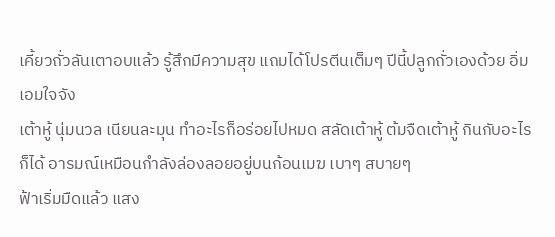เคี้ยวถั่วลันเตาอบแล้ว รู้สึกมีความสุข แถมได้โปรตีนเต็มๆ ปีนี้ปลูกถั่วเองด้วย อิ่มเอมใจจัง
เต้าหู้ นุ่มนวล เนียนละมุน ทำอะไรก็อร่อยไปหมด สลัดเต้าหู้ ต้มจืดเต้าหู้ กินกับอะไรก็ได้ อารมณ์เหมือนกำลังล่องลอยอยู่บนก้อนเมฆ เบาๆ สบายๆ
ฟ้าเริ่มมืดแล้ว แสง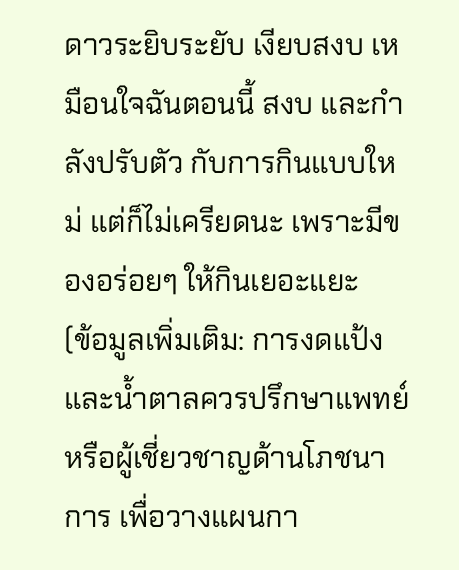ดาวระยิบระยับ เงียบสงบ เหมือนใจฉันตอนนี้ สงบ และกำลังปรับตัว กับการกินแบบใหม่ แต่ก็ไม่เครียดนะ เพราะมีของอร่อยๆ ให้กินเยอะแยะ
(ข้อมูลเพิ่มเติม: การงดแป้งและน้ำตาลควรปรึกษาแพทย์หรือผู้เชี่ยวชาญด้านโภชนาการ เพื่อวางแผนกา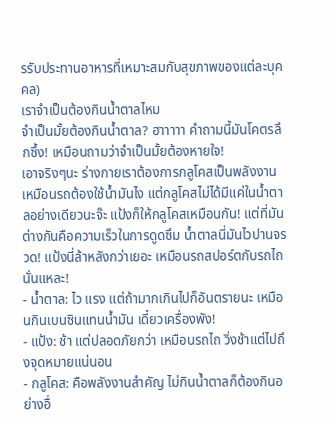รรับประทานอาหารที่เหมาะสมกับสุขภาพของแต่ละบุคคล)
เราจำเป็นต้องกินน้ำตาลไหม
จำเป็นมั้ยต้องกินน้ำตาล? ฮาาาาา คำถามนี้มันโคตรลึกซึ้ง! เหมือนถามว่าจำเป็นมั้ยต้องหายใจ!
เอาจริงๆนะ ร่างกายเราต้องการกลูโคสเป็นพลังงาน เหมือนรถต้องใช้น้ำมันไง แต่กลูโคสไม่ได้มีแค่ในน้ำตาลอย่างเดียวนะจ๊ะ แป้งก็ให้กลูโคสเหมือนกัน! แต่ที่มันต่างกันคือความเร็วในการดูดซึม น้ำตาลนี่มันไวปานจรวด! แป้งนี่ล้าหลังกว่าเยอะ เหมือนรถสปอร์ตกับรถไถนั่นแหละ!
- น้ำตาล: ไว แรง แต่ถ้ามากเกินไปก็อันตรายนะ เหมือนกินเบนซินแทนน้ำมัน เดี๋ยวเครื่องพัง!
- แป้ง: ช้า แต่ปลอดภัยกว่า เหมือนรถไถ วิ่งช้าแต่ไปถึงจุดหมายแน่นอน
- กลูโคส: คือพลังงานสำคัญ ไม่กินน้ำตาลก็ต้องกินอย่างอื่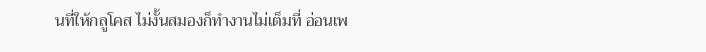นที่ให้กลูโคส ไม่งั้นสมองก็ทำงานไม่เต็มที่ อ่อนเพ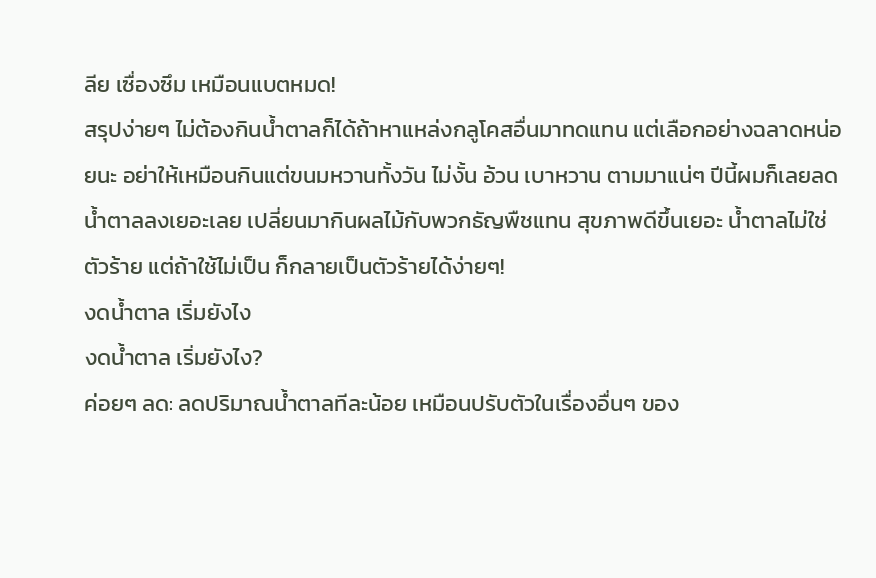ลีย เซื่องซึม เหมือนแบตหมด!
สรุปง่ายๆ ไม่ต้องกินน้ำตาลก็ได้ถ้าหาแหล่งกลูโคสอื่นมาทดแทน แต่เลือกอย่างฉลาดหน่อยนะ อย่าให้เหมือนกินแต่ขนมหวานทั้งวัน ไม่งั้น อ้วน เบาหวาน ตามมาแน่ๆ ปีนี้ผมก็เลยลดน้ำตาลลงเยอะเลย เปลี่ยนมากินผลไม้กับพวกธัญพืชแทน สุขภาพดีขึ้นเยอะ น้ำตาลไม่ใช่ตัวร้าย แต่ถ้าใช้ไม่เป็น ก็กลายเป็นตัวร้ายได้ง่ายๆ!
งดน้ำตาล เริ่มยังไง
งดน้ำตาล เริ่มยังไง?
ค่อยๆ ลด: ลดปริมาณน้ำตาลทีละน้อย เหมือนปรับตัวในเรื่องอื่นๆ ของ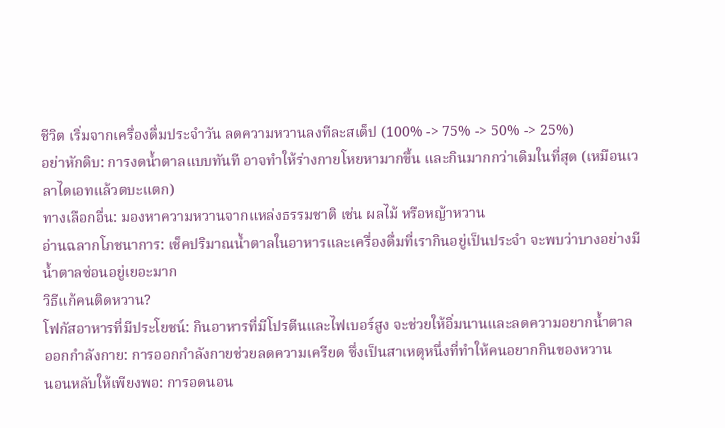ชีวิต เริ่มจากเครื่องดื่มประจำวัน ลดความหวานลงทีละสเต็ป (100% -> 75% -> 50% -> 25%)
อย่าหักดิบ: การงดน้ำตาลแบบทันที อาจทำให้ร่างกายโหยหามากขึ้น และกินมากกว่าเดิมในที่สุด (เหมือนเวลาไดเอทแล้วตบะแตก)
ทางเลือกอื่น: มองหาความหวานจากแหล่งธรรมชาติ เช่น ผลไม้ หรือหญ้าหวาน
อ่านฉลากโภชนาการ: เช็คปริมาณน้ำตาลในอาหารและเครื่องดื่มที่เรากินอยู่เป็นประจำ จะพบว่าบางอย่างมีน้ำตาลซ่อนอยู่เยอะมาก
วิธีแก้คนติดหวาน?
โฟกัสอาหารที่มีประโยชน์: กินอาหารที่มีโปรตีนและไฟเบอร์สูง จะช่วยให้อิ่มนานและลดความอยากน้ำตาล
ออกกำลังกาย: การออกกำลังกายช่วยลดความเครียด ซึ่งเป็นสาเหตุหนึ่งที่ทำให้คนอยากกินของหวาน
นอนหลับให้เพียงพอ: การอดนอน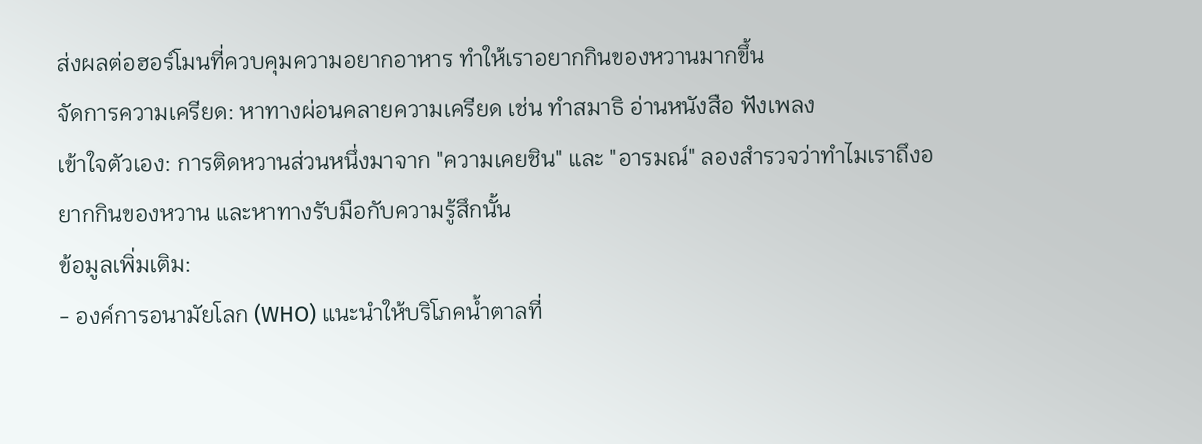ส่งผลต่อฮอร์โมนที่ควบคุมความอยากอาหาร ทำให้เราอยากกินของหวานมากขึ้น
จัดการความเครียด: หาทางผ่อนคลายความเครียด เช่น ทำสมาธิ อ่านหนังสือ ฟังเพลง
เข้าใจตัวเอง: การติดหวานส่วนหนึ่งมาจาก "ความเคยชิน" และ "อารมณ์" ลองสำรวจว่าทำไมเราถึงอยากกินของหวาน และหาทางรับมือกับความรู้สึกนั้น
ข้อมูลเพิ่มเติม:
- องค์การอนามัยโลก (WHO) แนะนำให้บริโภคน้ำตาลที่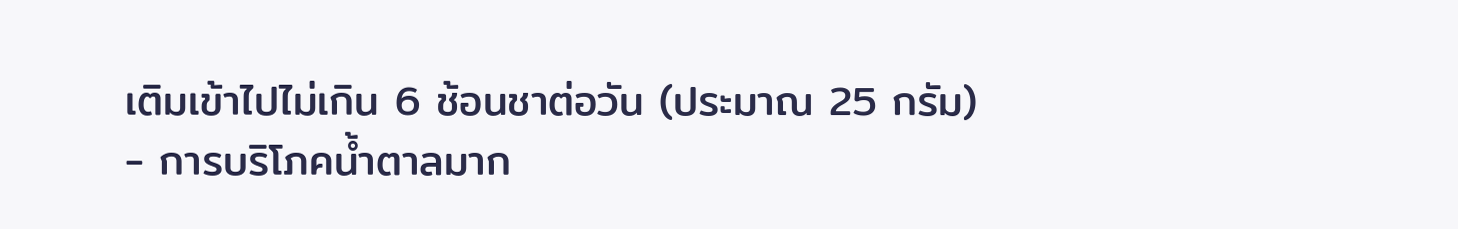เติมเข้าไปไม่เกิน 6 ช้อนชาต่อวัน (ประมาณ 25 กรัม)
- การบริโภคน้ำตาลมาก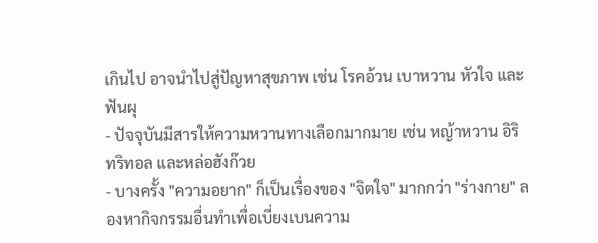เกินไป อาจนำไปสู่ปัญหาสุขภาพ เช่น โรคอ้วน เบาหวาน หัวใจ และฟันผุ
- ปัจจุบันมีสารให้ความหวานทางเลือกมากมาย เช่น หญ้าหวาน อิริทริทอล และหล่อฮังก๊วย
- บางครั้ง "ความอยาก" ก็เป็นเรื่องของ "จิตใจ" มากกว่า "ร่างกาย" ลองหากิจกรรมอื่นทำเพื่อเบี่ยงเบนความ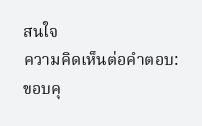สนใจ
ความคิดเห็นต่อคำตอบ:
ขอบคุ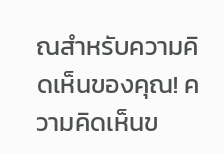ณสำหรับความคิดเห็นของคุณ! ความคิดเห็นข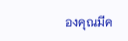องคุณมีค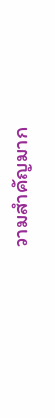วามสำคัญมาก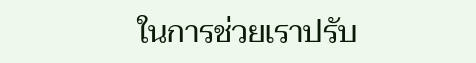ในการช่วยเราปรับ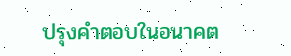ปรุงคำตอบในอนาคต